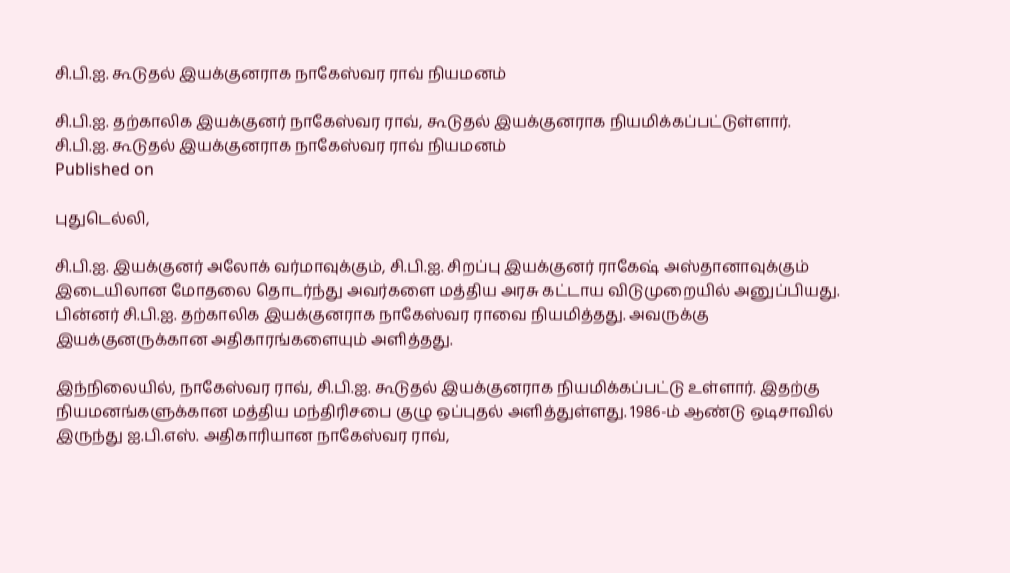சி.பி.ஐ. கூடுதல் இயக்குனராக நாகேஸ்வர ராவ் நியமனம்

சி.பி.ஐ. தற்காலிக இயக்குனர் நாகேஸ்வர ராவ், கூடுதல் இயக்குனராக நியமிக்கப்பட்டுள்ளார்.
சி.பி.ஐ. கூடுதல் இயக்குனராக நாகேஸ்வர ராவ் நியமனம்
Published on

புதுடெல்லி,

சி.பி.ஐ. இயக்குனர் அலோக் வர்மாவுக்கும், சி.பி.ஐ. சிறப்பு இயக்குனர் ராகேஷ் அஸ்தானாவுக்கும் இடையிலான மோதலை தொடர்ந்து அவர்களை மத்திய அரசு கட்டாய விடுமுறையில் அனுப்பியது. பின்னர் சி.பி.ஐ. தற்காலிக இயக்குனராக நாகேஸ்வர ராவை நியமித்தது. அவருக்கு இயக்குனருக்கான அதிகாரங்களையும் அளித்தது.

இந்நிலையில், நாகேஸ்வர ராவ், சி.பி.ஐ. கூடுதல் இயக்குனராக நியமிக்கப்பட்டு உள்ளார். இதற்கு நியமனங்களுக்கான மத்திய மந்திரிசபை குழு ஒப்புதல் அளித்துள்ளது. 1986-ம் ஆண்டு ஒடிசாவில் இருந்து ஐ.பி.எஸ். அதிகாரியான நாகேஸ்வர ராவ்,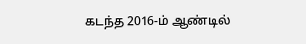கடந்த 2016-ம் ஆண்டில்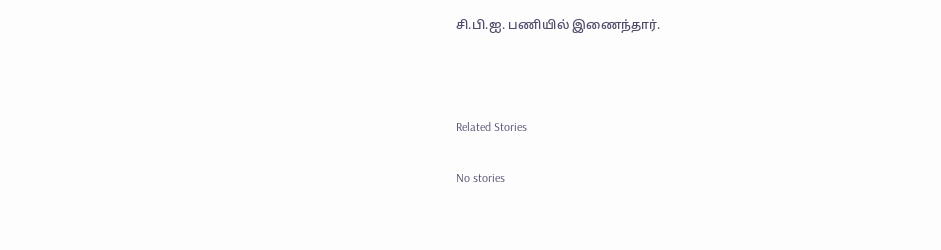சி.பி.ஐ. பணியில் இணைந்தார்.



Related Stories

No stories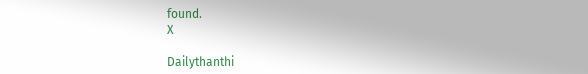found.
X

Dailythanthi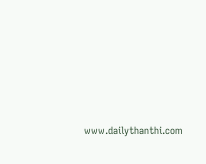www.dailythanthi.com